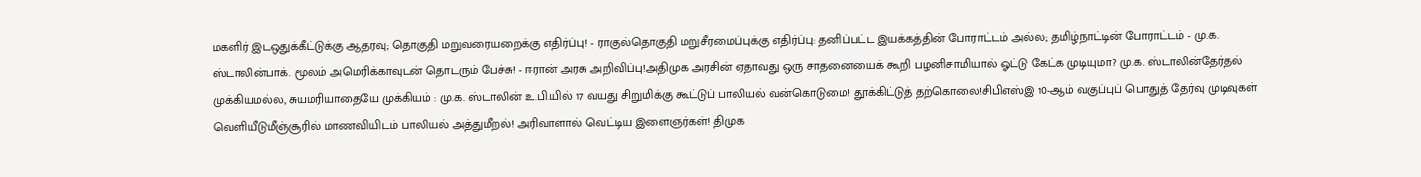மகளிர் இடஒதுக்கீட்டுக்கு ஆதரவு; தொகுதி மறுவரையறைக்கு எதிர்ப்பு! - ராகுல்தொகுதி மறுசீரமைப்புக்கு எதிர்ப்பு: தனிப்பட்ட இயக்கத்தின் போராட்டம் அல்ல; தமிழ்நாட்டின் போராட்டம் - மு.க. ஸ்டாலின்பாக். மூலம் அமெரிக்காவுடன் தொடரும் பேச்சு! - ஈரான் அரசு அறிவிப்பு!அதிமுக அரசின் ஏதாவது ஒரு சாதனையைக் கூறி பழனிசாமியால் ஓட்டு கேட்க முடியுமா? மு.க. ஸ்டாலின்தேர்தல் முக்கியமல்ல, சுயமரியாதையே முக்கியம் : மு.க. ஸ்டாலின் உ.பி.யில் 17 வயது சிறுமிக்கு கூட்டுப் பாலியல் வன்கொடுமை! தூக்கிட்டுத் தற்கொலை!சிபிஎஸ்இ 10-ஆம் வகுப்புப் பொதுத் தேர்வு முடிவுகள் வெளியீடுமீஞ்சூரில் மாணவியிடம் பாலியல் அத்துமீறல்! அரிவாளால் வெட்டிய இளைஞர்கள்! திமுக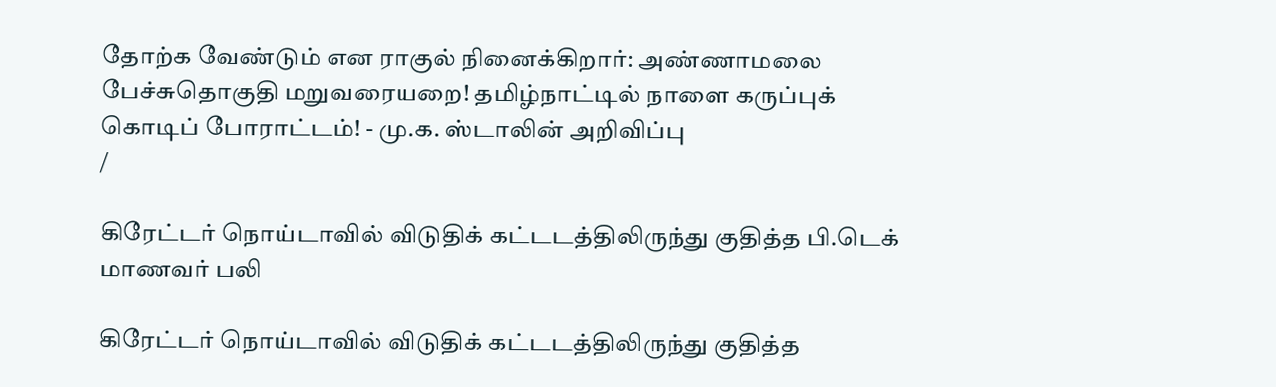தோற்க வேண்டும் என ராகுல் நினைக்கிறார்: அண்ணாமலை பேச்சுதொகுதி மறுவரையறை! தமிழ்நாட்டில் நாளை கருப்புக் கொடிப் போராட்டம்! - மு.க. ஸ்டாலின் அறிவிப்பு
/

கிரேட்டர் நொய்டாவில் விடுதிக் கட்டடத்திலிருந்து குதித்த பி.டெக் மாணவர் பலி

கிரேட்டர் நொய்டாவில் விடுதிக் கட்டடத்திலிருந்து குதித்த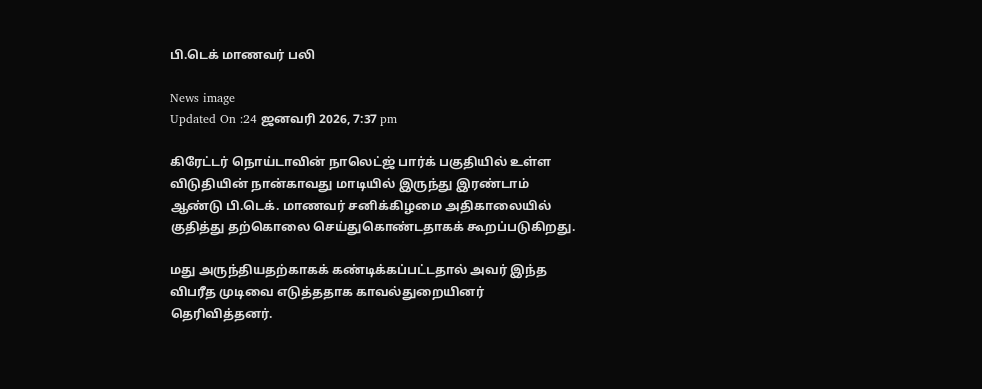பி.டெக் மாணவர் பலி

News image
Updated On :24 ஜனவரி 2026, 7:37 pm

கிரேட்டர் நொய்டாவின் நாலெட்ஜ் பார்க் பகுதியில் உள்ள விடுதியின் நான்காவது மாடியில் இருந்து இரண்டாம் ஆண்டு பி.டெக். மாணவர் சனிக்கிழமை அதிகாலையில் குதித்து தற்கொலை செய்துகொண்டதாகக் கூறப்படுகிறது.

மது அருந்தியதற்காகக் கண்டிக்கப்பட்டதால் அவர் இந்த விபரீத முடிவை எடுத்ததாக காவல்துறையினர் தெரிவித்தனர்.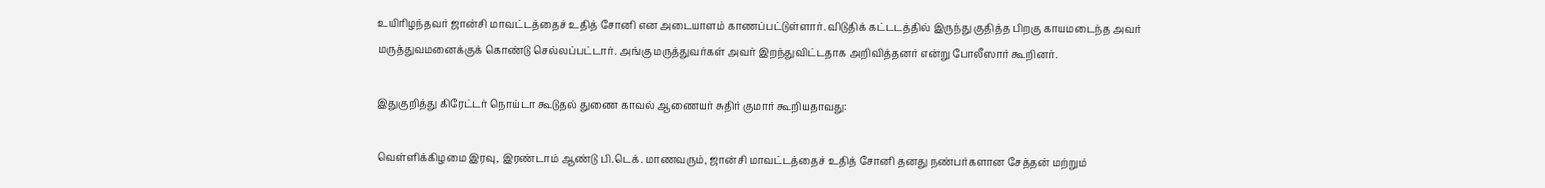உயிரிழந்தவர் ஜான்சி மாவட்டத்தைச் உதித் சோனி என அடையாளம் காணப்பட்டுள்ளார். விடுதிக் கட்டடத்தில் இருந்து குதித்த பிறகு காயமடைந்த அவர் மருத்துவமனைக்குக் கொண்டு செல்லப்பட்டார். அங்கு மருத்துவர்கள் அவர் இறந்துவிட்டதாக அறிவித்தனர் என்று போலீஸார் கூறினர்.

இதுகுறித்து கிரேட்டர் நொய்டா கூடுதல் துணை காவல் ஆணையர் சுதிர் குமார் கூறியதாவது:

வெள்ளிக்கிழமை இரவு, இரண்டாம் ஆண்டு பி.டெக். மாணவரும், ஜான்சி மாவட்டத்தைச் உதித் சோனி தனது நண்பர்களான சேத்தன் மற்றும்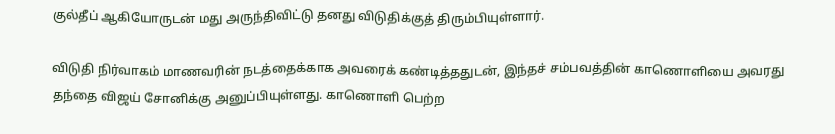குல்தீப் ஆகியோருடன் மது அருந்திவிட்டு தனது விடுதிக்குத் திரும்பியுள்ளார்.

விடுதி நிர்வாகம் மாணவரின் நடத்தைக்காக அவரைக் கண்டித்ததுடன், இந்தச் சம்பவத்தின் காணொளியை அவரது தந்தை விஜய் சோனிக்கு அனுப்பியுள்ளது. காணொளி பெற்ற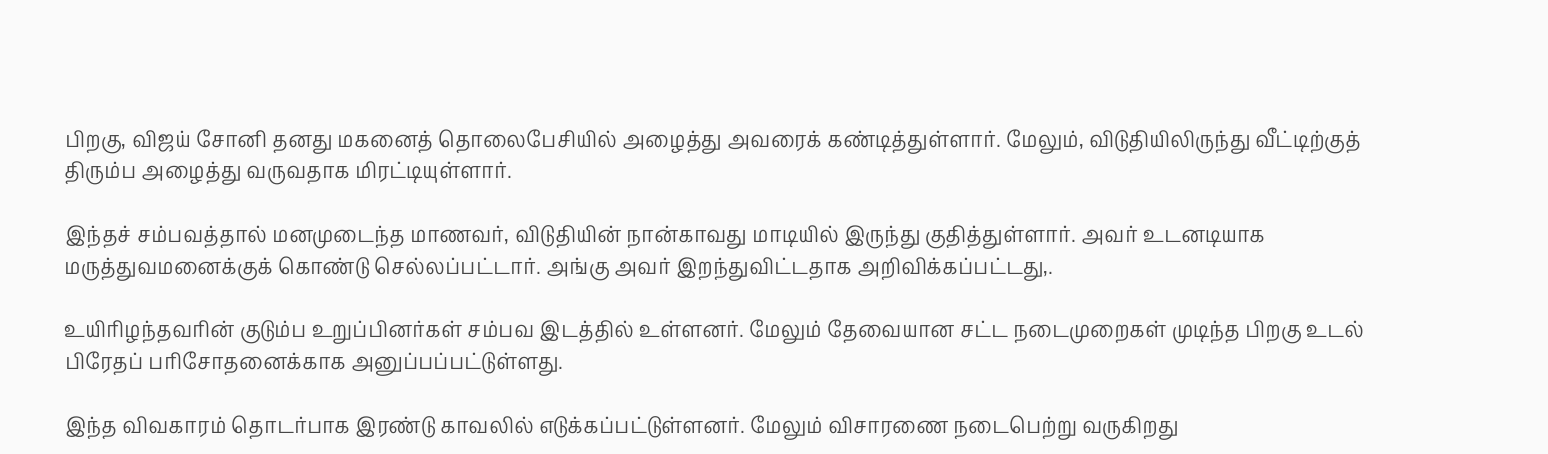பிறகு, விஜய் சோனி தனது மகனைத் தொலைபேசியில் அழைத்து அவரைக் கண்டித்துள்ளார். மேலும், விடுதியிலிருந்து வீட்டிற்குத் திரும்ப அழைத்து வருவதாக மிரட்டியுள்ளார்.

இந்தச் சம்பவத்தால் மனமுடைந்த மாணவர், விடுதியின் நான்காவது மாடியில் இருந்து குதித்துள்ளார். அவர் உடனடியாக மருத்துவமனைக்குக் கொண்டு செல்லப்பட்டார். அங்கு அவர் இறந்துவிட்டதாக அறிவிக்கப்பட்டது,.

உயிரிழந்தவரின் குடும்ப உறுப்பினர்கள் சம்பவ இடத்தில் உள்ளனர். மேலும் தேவையான சட்ட நடைமுறைகள் முடிந்த பிறகு உடல் பிரேதப் பரிசோதனைக்காக அனுப்பப்பட்டுள்ளது.

இந்த விவகாரம் தொடர்பாக இரண்டு காவலில் எடுக்கப்பட்டுள்ளனர். மேலும் விசாரணை நடைபெற்று வருகிறது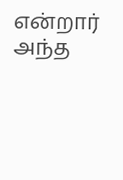என்றார் அந்த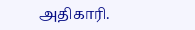அதிகாரி.